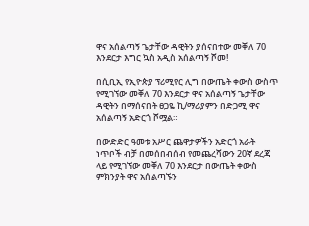ዋና አሰልጣኝ ጌታቸው ዳዊትን ያሰናበተው መቐለ 70 እንደርታ እግር ኳስ አዲስ አሰልጣኝ ሾመ!

በሲቢኢ የኢዮጵያ ፕሪሚየር ሊግ በውጤት ቀውስ ውስጥ የሚገኘው መቐለ 70 እንደርታ ዋና አሰልጣኝ ጌታቸው ዳዊትን በማሰናበት ፀጋዬ ኪ/ማሪያምን በድጋሚ ዋና አሰልጣኝ አድርጎ ሾሟል።

በውድድር ዓመቱ አሥር ጨዋታዎችን አድርጎ አራት ነጥቦች ብቻ በመሰበብሰብ የመጨረሻውን 20ኛ ደረጃ ላይ የሚገኘው መቐለ 70 እንደርታ በውጤት ቀውስ ምክንያት ዋና አሰልጣኙን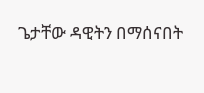ጌታቸው ዳዊትን በማሰናበት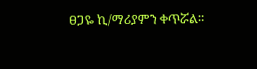ፀጋዬ ኪ/ማሪያምን ቀጥሯል።